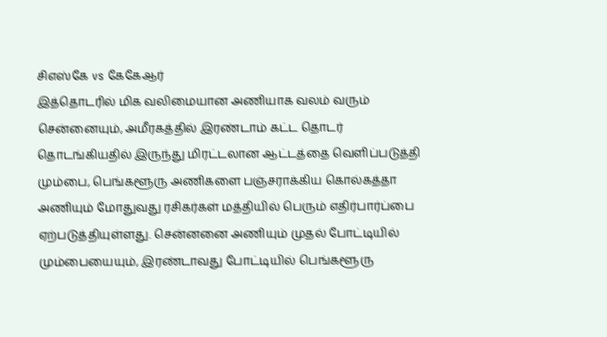சிஎஸ்கே vs கேகேஆர்
இத்தொடரில் மிக வலிமையான அணியாக வலம் வரும் சென்னையும், அமீரகத்தில் இரண்டாம் கட்ட தொடர் தொடங்கியதில் இருந்து மிரட்டலான ஆட்டத்தை வெளிப்படுத்தி மும்பை, பெங்களூரு அணிகளை பஞ்சராக்கிய கொல்கத்தா அணியும் மோதுவது ரசிகர்கள் மத்தியில் பெரும் எதிர்பார்ப்பை ஏற்படுத்தியுள்ளது. சென்னனை அணியும் முதல் போட்டியில் மும்பையையும், இரண்டாவது போட்டியில் பெங்களூரு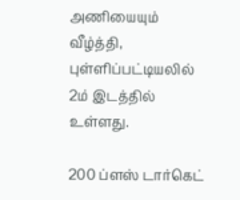அணியையும் வீழ்த்தி, புள்ளிப்பட்டியலில் 2ம் இடத்தில் உள்ளது.

200 ப்ளஸ் டார்கெட்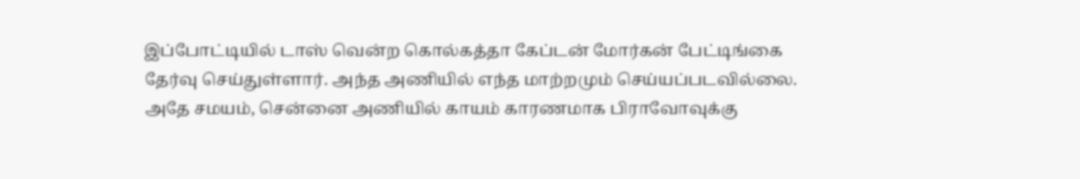இப்போட்டியில் டாஸ் வென்ற கொல்கத்தா கேப்டன் மோர்கன் பேட்டிங்கை தேர்வு செய்துள்ளார். அந்த அணியில் எந்த மாற்றமும் செய்யப்படவில்லை. அதே சமயம், சென்னை அணியில் காயம் காரணமாக பிராவோவுக்கு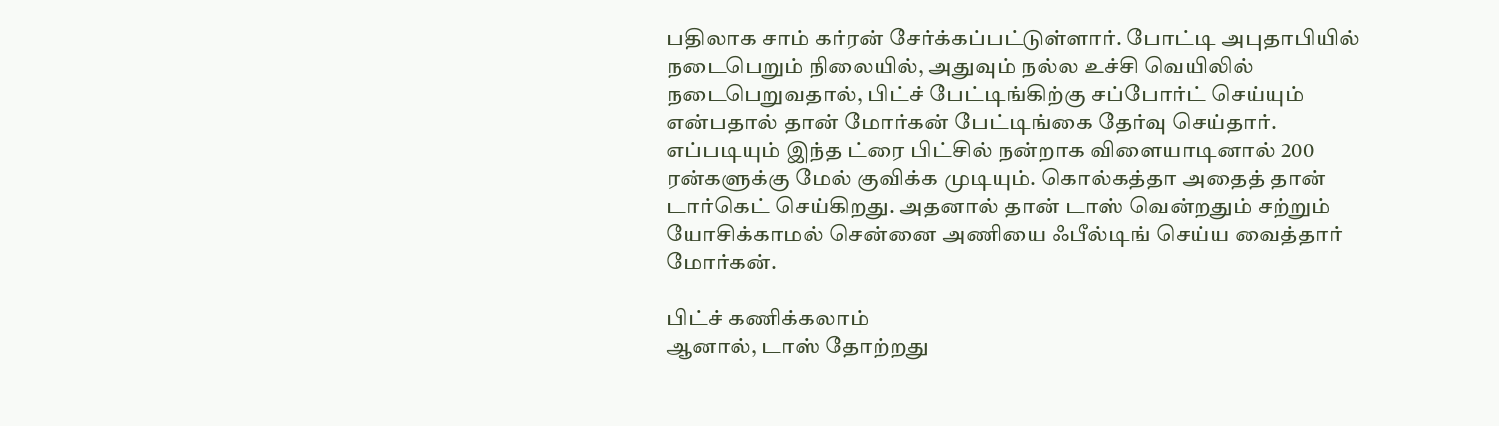பதிலாக சாம் கர்ரன் சேர்க்கப்பட்டுள்ளார். போட்டி அபுதாபியில் நடைபெறும் நிலையில், அதுவும் நல்ல உச்சி வெயிலில் நடைபெறுவதால், பிட்ச் பேட்டிங்கிற்கு சப்போர்ட் செய்யும் என்பதால் தான் மோர்கன் பேட்டிங்கை தேர்வு செய்தார். எப்படியும் இந்த ட்ரை பிட்சில் நன்றாக விளையாடினால் 200 ரன்களுக்கு மேல் குவிக்க முடியும். கொல்கத்தா அதைத் தான் டார்கெட் செய்கிறது. அதனால் தான் டாஸ் வென்றதும் சற்றும் யோசிக்காமல் சென்னை அணியை ஃபீல்டிங் செய்ய வைத்தார் மோர்கன்.

பிட்ச் கணிக்கலாம்
ஆனால், டாஸ் தோற்றது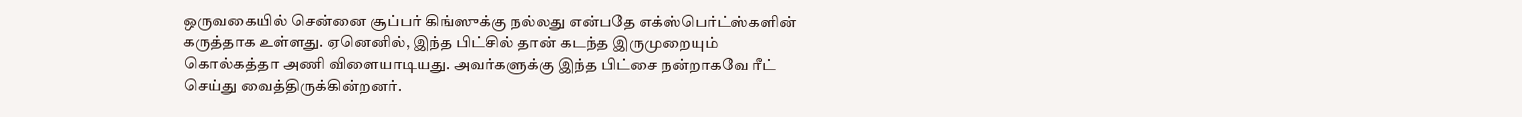ஒருவகையில் சென்னை சூப்பர் கிங்ஸுக்கு நல்லது என்பதே எக்ஸ்பெர்ட்ஸ்களின் கருத்தாக உள்ளது. ஏனெனில், இந்த பிட்சில் தான் கடந்த இருமுறையும் கொல்கத்தா அணி விளையாடியது. அவர்களுக்கு இந்த பிட்சை நன்றாகவே ரீட் செய்து வைத்திருக்கின்றனர்.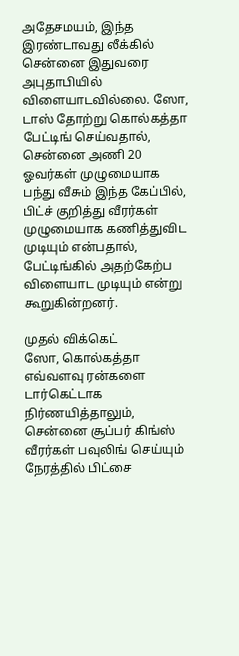அதேசமயம், இந்த இரண்டாவது லீக்கில் சென்னை இதுவரை அபுதாபியில் விளையாடவில்லை. ஸோ, டாஸ் தோற்று கொல்கத்தா பேட்டிங் செய்வதால், சென்னை அணி 20 ஓவர்கள் முழுமையாக பந்து வீசும் இந்த கேப்பில், பிட்ச் குறித்து வீரர்கள் முழுமையாக கணித்துவிட முடியும் என்பதால், பேட்டிங்கில் அதற்கேற்ப விளையாட முடியும் என்று கூறுகின்றனர்.

முதல் விக்கெட்
ஸோ, கொல்கத்தா எவ்வளவு ரன்களை டார்கெட்டாக நிர்ணயித்தாலும், சென்னை சூப்பர் கிங்ஸ் வீரர்கள் பவுலிங் செய்யும் நேரத்தில் பிட்சை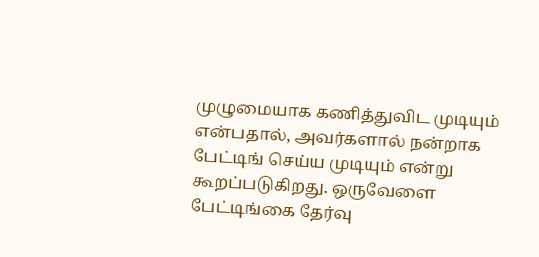முழுமையாக கணித்துவிட முடியும் என்பதால், அவர்களால் நன்றாக பேட்டிங் செய்ய முடியும் என்று கூறப்படுகிறது. ஒருவேளை பேட்டிங்கை தேர்வு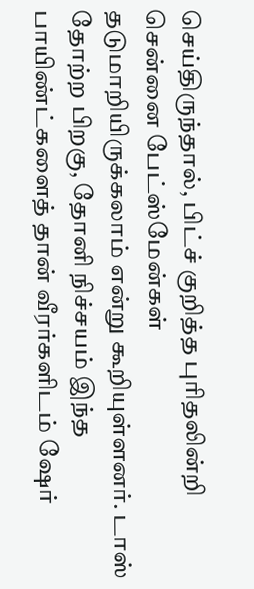செய்திருந்தால், பிட்ச் குறித்த புரிதலின்றி சென்னை பேட்ஸ்மேன்கள் தடுமாறியிருக்கலாம் என்று கூறியுள்ளனர். டாஸ் தோற்ற பிறகு, தோனி நிச்சயம் இந்த பாயிண்ட்களைத் தான் வீரர்களிடம் ஷேர்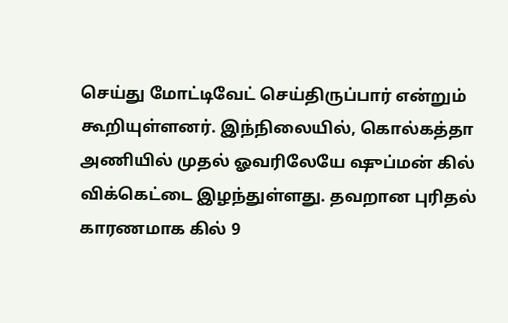செய்து மோட்டிவேட் செய்திருப்பார் என்றும் கூறியுள்ளனர். இந்நிலையில், கொல்கத்தா அணியில் முதல் ஓவரிலேயே ஷுப்மன் கில் விக்கெட்டை இழந்துள்ளது. தவறான புரிதல் காரணமாக கில் 9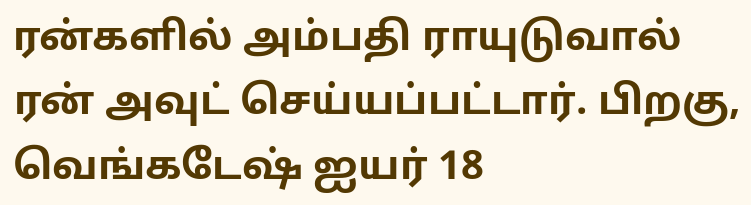ரன்களில் அம்பதி ராயுடுவால் ரன் அவுட் செய்யப்பட்டார். பிறகு, வெங்கடேஷ் ஐயர் 18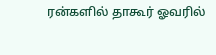ரன்களில் தாகூர் ஓவரில்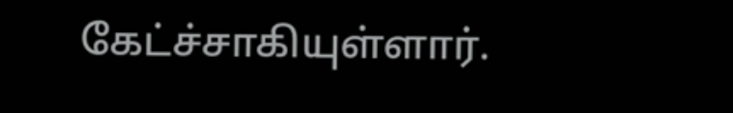கேட்ச்சாகியுள்ளார்.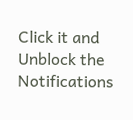Click it and Unblock the Notifications